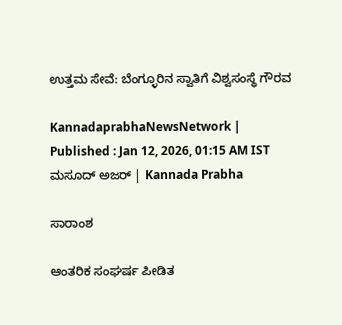ಉತ್ತಮ ಸೇವೆ: ಬೆಂಗ್ಳೂರಿನ ಸ್ವಾತಿಗೆ ವಿಶ್ವಸಂಸ್ಥೆ ಗೌರವ

KannadaprabhaNewsNetwork |
Published : Jan 12, 2026, 01:15 AM IST
ಮಸೂದ್‌ ಅಜರ್‌ | Kannada Prabha

ಸಾರಾಂಶ

ಆಂತರಿಕ ಸಂಘರ್ಷ ಪೀಡಿತ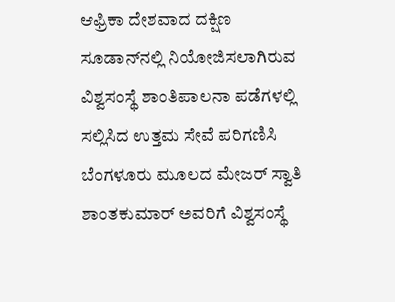ಆಫ್ರಿಕಾ ದೇಶವಾದ ದಕ್ಷಿಣ ಸೂಡಾನ್‌ನಲ್ಲಿ ನಿಯೋಜಿಸಲಾಗಿರುವ ವಿಶ್ವಸಂಸ್ಥೆ ಶಾಂತಿಪಾಲನಾ ಪಡೆಗಳಲ್ಲಿ ಸಲ್ಲಿಸಿದ ಉತ್ತಮ ಸೇವೆ ಪರಿಗಣಿಸಿ ಬೆಂಗಳೂರು ಮೂಲದ ಮೇಜರ್ ಸ್ವಾತಿ ಶಾಂತಕುಮಾರ್‌ ಅವರಿಗೆ ವಿಶ್ವಸಂಸ್ಥೆ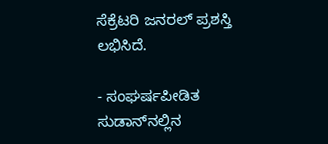ಸೆಕ್ರೆಟರಿ ಜನರಲ್ ಪ್ರಶಸ್ತಿ ಲಭಿಸಿದೆ.

- ಸಂಘರ್ಷಪೀಡಿತ ಸುಡಾನ್‌ನಲ್ಲಿನ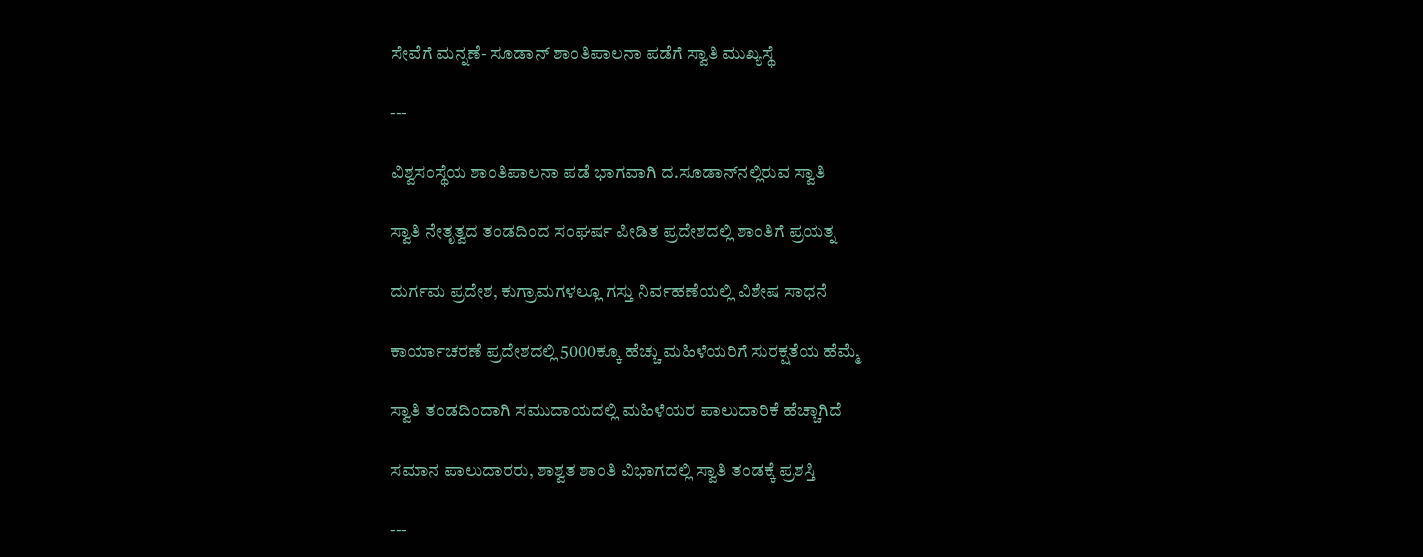ಸೇವೆಗೆ ಮನ್ನಣೆ- ಸೂಡಾನ್‌ ಶಾಂತಿಪಾಲನಾ ಪಡೆಗೆ ಸ್ವಾತಿ ಮುಖ್ಯಸ್ಥೆ

---

ವಿಶ್ವಸಂಸ್ಥೆಯ ಶಾಂತಿಪಾಲನಾ ಪಡೆ ಭಾಗವಾಗಿ ದ.ಸೂಡಾನ್‌ನಲ್ಲಿರುವ ಸ್ವಾತಿ

ಸ್ವಾತಿ ನೇತೃತ್ವದ ತಂಡದಿಂದ ಸಂಘರ್ಷ ಪೀಡಿತ ಪ್ರದೇಶದಲ್ಲಿ ಶಾಂತಿಗೆ ಪ್ರಯತ್ನ

ದುರ್ಗಮ ಪ್ರದೇಶ, ಕುಗ್ರಾಮಗಳಲ್ಲೂ ಗಸ್ತು ನಿರ್ವಹಣೆಯಲ್ಲಿ ವಿಶೇಷ ಸಾಧನೆ

ಕಾರ್ಯಾಚರಣೆ ಪ್ರದೇಶದಲ್ಲಿ 5000ಕ್ಕೂ ಹೆಚ್ಚು ಮಹಿಳೆಯರಿಗೆ ಸುರಕ್ಷತೆಯ ಹೆಮ್ಮೆ

ಸ್ವಾತಿ ತಂಡದಿಂದಾಗಿ ಸಮುದಾಯದಲ್ಲಿ ಮಹಿಳೆಯರ ಪಾಲುದಾರಿಕೆ ಹೆಚ್ಚಾಗಿದೆ

ಸಮಾನ ಪಾಲುದಾರರು, ಶಾಶ್ವತ ಶಾಂತಿ ವಿಭಾಗದಲ್ಲಿ ಸ್ವಾತಿ ತಂಡಕ್ಕೆ ಪ್ರಶಸ್ತಿ

---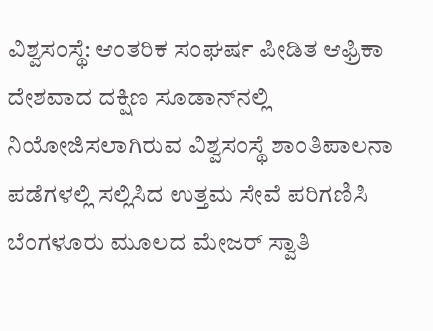ವಿಶ್ವಸಂಸ್ಥೆ: ಆಂತರಿಕ ಸಂಘರ್ಷ ಪೀಡಿತ ಆಫ್ರಿಕಾ ದೇಶವಾದ ದಕ್ಷಿಣ ಸೂಡಾನ್‌ನಲ್ಲಿ ನಿಯೋಜಿಸಲಾಗಿರುವ ವಿಶ್ವಸಂಸ್ಥೆ ಶಾಂತಿಪಾಲನಾ ಪಡೆಗಳಲ್ಲಿ ಸಲ್ಲಿಸಿದ ಉತ್ತಮ ಸೇವೆ ಪರಿಗಣಿಸಿ ಬೆಂಗಳೂರು ಮೂಲದ ಮೇಜರ್ ಸ್ವಾತಿ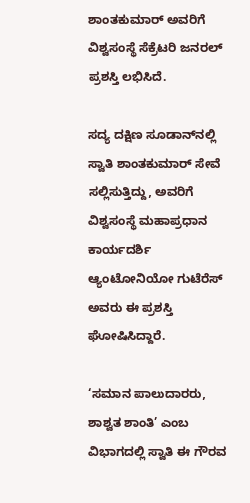ಶಾಂತಕುಮಾರ್‌ ಅವರಿಗೆ ವಿಶ್ವಸಂಸ್ಥೆ ಸೆಕ್ರೆಟರಿ ಜನರಲ್ ಪ್ರಶಸ್ತಿ ಲಭಿಸಿದೆ.

ಸದ್ಯ ದಕ್ಷಿಣ ಸೂಡಾನ್‌ನಲ್ಲಿ ಸ್ವಾತಿ ಶಾಂತಕುಮಾರ್ ಸೇವೆ ಸಲ್ಲಿಸುತ್ತಿದ್ದು, ಅವರಿಗೆ ವಿಶ್ವಸಂಸ್ಥೆ ಮಹಾಪ್ರಧಾನ ಕಾರ್ಯದರ್ಶಿ ಆ್ಯಂಟೋನಿಯೋ ಗುಟೆರೆಸ್ ಅವರು ಈ ಪ್ರಶಸ್ತಿ ಘೋಷಿಸಿದ್ದಾರೆ.

‘ಸಮಾನ ಪಾಲುದಾರರು, ಶಾಶ್ವತ ಶಾಂತಿ’ ಎಂಬ ವಿಭಾಗದಲ್ಲಿ ಸ್ವಾತಿ ಈ ಗೌರವ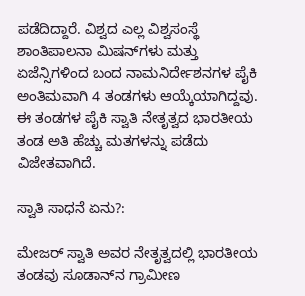ಪಡೆದಿದ್ದಾರೆ. ವಿಶ್ವದ ಎಲ್ಲ ವಿಶ್ವಸಂಸ್ಥೆ ಶಾಂತಿಪಾಲನಾ ಮಿಷನ್‌ಗಳು ಮತ್ತು ಏಜೆನ್ಸಿಗಳಿಂದ ಬಂದ ನಾಮನಿರ್ದೇಶನಗಳ ಪೈಕಿ ಅಂತಿಮವಾಗಿ 4 ತಂಡಗಳು ಆಯ್ಕೆಯಾಗಿದ್ದವು. ಈ ತಂಡಗಳ ಪೈಕಿ ಸ್ವಾತಿ ನೇತೃತ್ವದ ಭಾರತೀಯ ತಂಡ ಅತಿ ಹೆಚ್ಚು ಮತಗಳನ್ನು ಪಡೆದು ವಿಜೇತವಾಗಿದೆ.

ಸ್ವಾತಿ ಸಾಧನೆ ಏನು?:

ಮೇಜರ್ ಸ್ವಾತಿ ಅವರ ನೇತೃತ್ವದಲ್ಲಿ ಭಾರತೀಯ ತಂಡವು ಸೂಡಾನ್‌ನ ಗ್ರಾಮೀಣ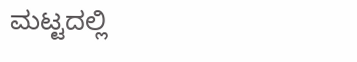ಮಟ್ಟದಲ್ಲಿ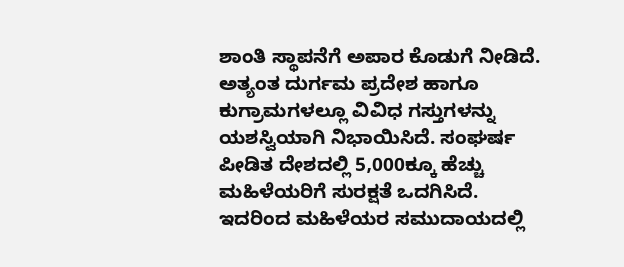ಶಾಂತಿ ಸ್ಥಾಪನೆಗೆ ಅಪಾರ ಕೊಡುಗೆ ನೀಡಿದೆ. ಅತ್ಯಂತ ದುರ್ಗಮ ಪ್ರದೇಶ ಹಾಗೂ ಕುಗ್ರಾಮಗಳಲ್ಲೂ ವಿವಿಧ ಗಸ್ತುಗಳನ್ನು ಯಶಸ್ವಿಯಾಗಿ ನಿಭಾಯಿಸಿದೆ. ಸಂಘರ್ಷ ಪೀಡಿತ ದೇಶದಲ್ಲಿ 5,000ಕ್ಕೂ ಹೆಚ್ಚು ಮಹಿಳೆಯರಿಗೆ ಸುರಕ್ಷತೆ ಒದಗಿಸಿದೆ. ಇದರಿಂದ ಮಹಿಳೆಯರ ಸಮುದಾಯದಲ್ಲಿ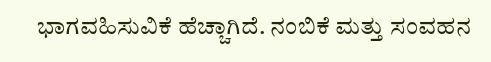ಭಾಗವಹಿಸುವಿಕೆ ಹೆಚ್ಚಾಗಿದೆ. ನಂಬಿಕೆ ಮತ್ತು ಸಂವಹನ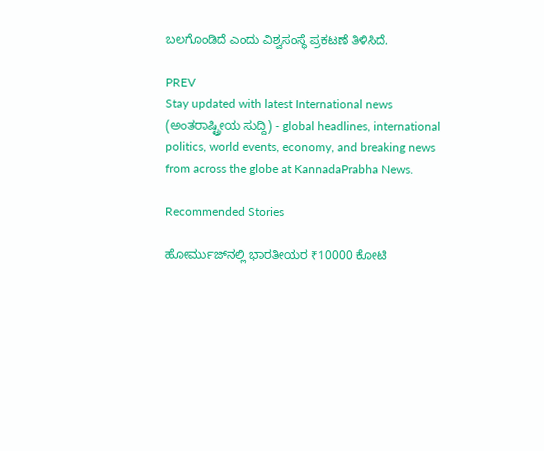ಬಲಗೊಂಡಿದೆ ಎಂದು ವಿಶ್ವಸಂಸ್ಥೆ ಪ್ರಕಟಣೆ ತಿಳಿಸಿದೆ.

PREV
Stay updated with latest International news (ಅಂತರಾಷ್ಟ್ರೀಯ ಸುದ್ದಿ) - global headlines, international politics, world events, economy, and breaking news from across the globe at KannadaPrabha News.

Recommended Stories

ಹೋರ್ಮುಜ್‌ನಲ್ಲಿ ಭಾರತೀಯರ ₹10000 ಕೋಟಿ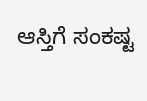ಆಸ್ತಿಗೆ ಸಂಕಷ್ಟ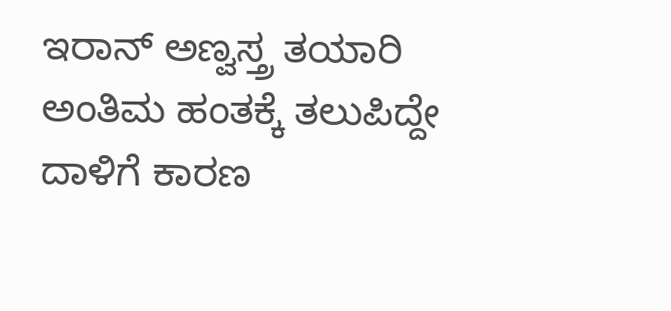ಇರಾನ್‌ ಅಣ್ವಸ್ತ್ರ ತಯಾರಿ ಅಂತಿಮ ಹಂತಕ್ಕೆ ತಲುಪಿದ್ದೇ ದಾಳಿಗೆ ಕಾರಣ